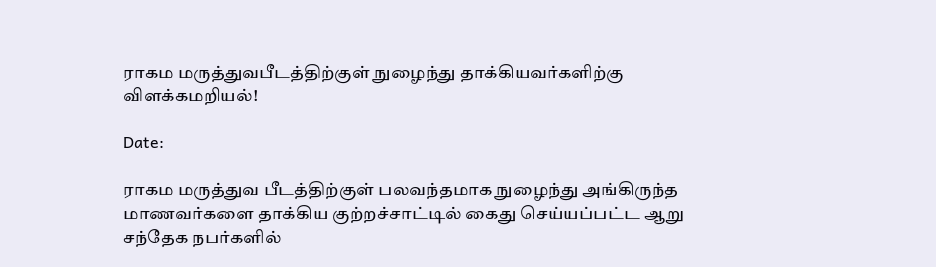ராகம மருத்துவபீடத்திற்குள் நுழைந்து தாக்கியவர்களிற்கு விளக்கமறியல்!

Date:

ராகம மருத்துவ பீடத்திற்குள் பலவந்தமாக நுழைந்து அங்கிருந்த மாணவர்களை தாக்கிய குற்றச்சாட்டில் கைது செய்யப்பட்ட ஆறு சந்தேக நபர்களில்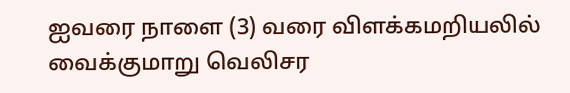ஐவரை நாளை (3) வரை விளக்கமறியலில் வைக்குமாறு வெலிசர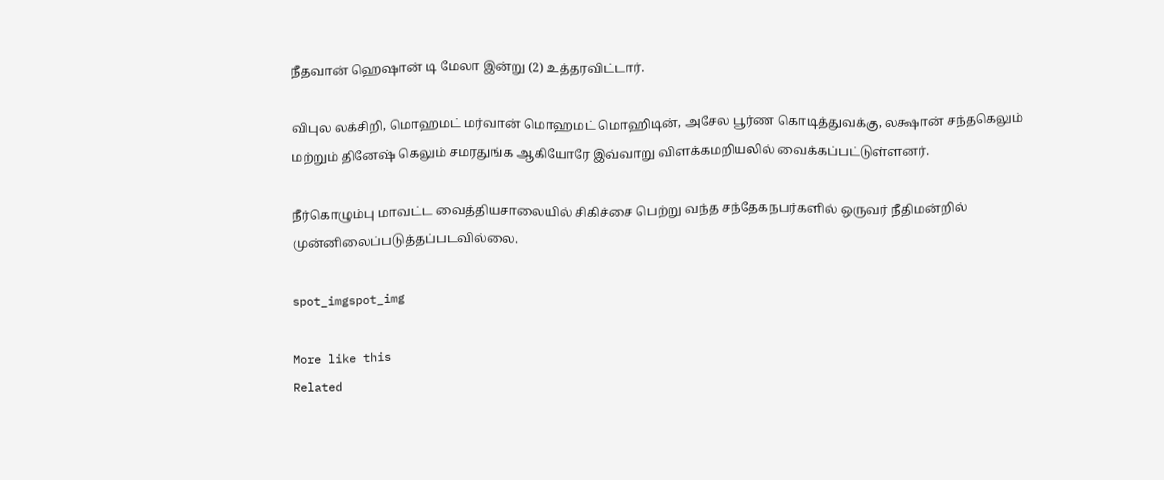நீதவான் ஹெஷான் டி மேலா இன்று (2) உத்தரவிட்டார்.

விபுல லக்சிறி, மொஹமட் மர்வான் மொஹமட் மொஹிடின், அசேல பூர்ண கொடித்துவக்கு, லக்ஷான் சந்தகெலும் மற்றும் தினேஷ் கெலும் சமரதுங்க ஆகியோரே இவ்வாறு விளக்கமறியலில் வைக்கப்பட்டுள்ளனர்.

நீர்கொழும்பு மாவட்ட வைத்தியசாலையில் சிகிச்சை பெற்று வந்த சந்தேகநபர்களில் ஒருவர் நீதிமன்றில் முன்னிலைப்படுத்தப்படவில்லை.

spot_imgspot_img

More like this
Related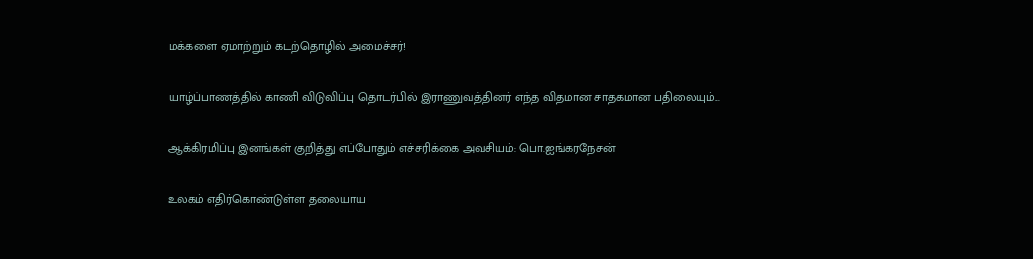மக்களை ஏமாற்றும் கடற்தொழில் அமைச்சர்!

யாழ்ப்பாணத்தில் காணி விடுவிப்பு தொடர்பில் இராணுவத்தினர் எந்த விதமான சாதகமான பதிலையும்...

ஆக்கிரமிப்பு இனங்கள் குறித்து எப்போதும் எச்சரிக்கை அவசியம்: பொ.ஐங்கரநேசன்

உலகம் எதிர்கொண்டுள்ள தலையாய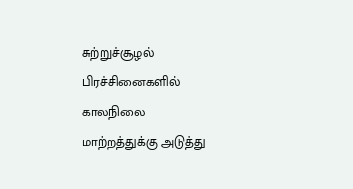சுற்றுச்சூழல் பிரச்சினைகளில் காலநிலை மாற்றத்துக்கு அடுத்து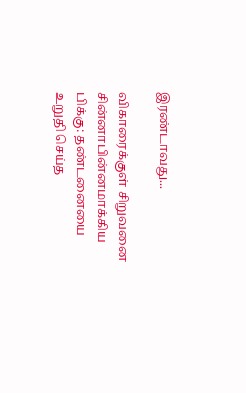இரண்டாவது...

விகாரைக்குள் சிறுவனை சின்னாபின்னமாக்கிய பிக்கு: தண்டனையை உறுதி செய்த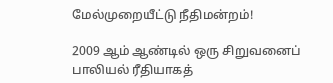மேல்முறையீட்டு நீதிமன்றம்!

2009 ஆம் ஆண்டில் ஒரு சிறுவனைப் பாலியல் ரீதியாகத்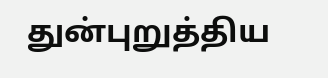துன்புறுத்திய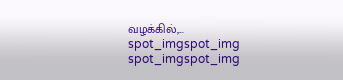வழக்கில்,...
spot_imgspot_img
spot_imgspot_img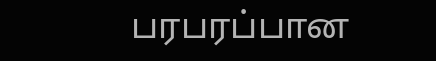பரபரப்பான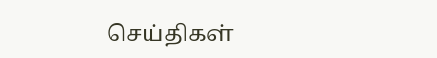செய்திகள்